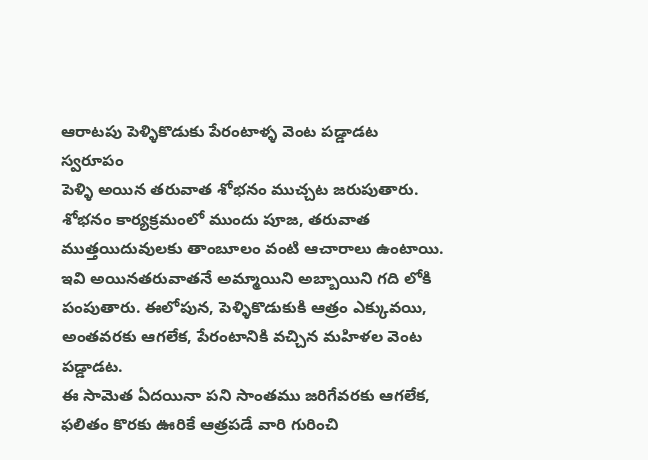ఆరాటపు పెళ్ళికొడుకు పేరంటాళ్ళ వెంట పడ్డాడట
స్వరూపం
పెళ్ళి అయిన తరువాత శోభనం ముచ్చట జరుపుతారు. శోభనం కార్యక్రమంలో ముందు పూజ, తరువాత ముత్తయిదువులకు తాంబూలం వంటి ఆచారాలు ఉంటాయి. ఇవి అయినతరువాతనే అమ్మాయిని అబ్బాయిని గది లోకి పంపుతారు. ఈలోపున, పెళ్ళికొడుకుకి ఆత్రం ఎక్కువయి, అంతవరకు ఆగలేక, పేరంటానికి వచ్చిన మహిళల వెంట పడ్డాడట.
ఈ సామెత ఏదయినా పని సాంతము జరిగేవరకు ఆగలేక, ఫలితం కొరకు ఊరికే ఆత్రపడే వారి గురించి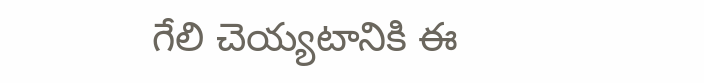గేలి చెయ్యటానికి ఈ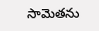సామెతను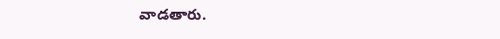వాడతారు.